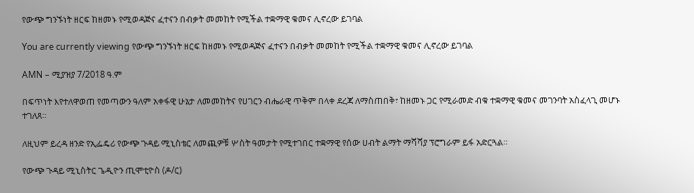የውጭ ግንኙነት ዘርፍ ከዘመኑ የሚወዳጅና ፈተናን በብቃት መመከት የሚችል ተቋማዊ ቁመና ሊኖረው ይገባል

You are currently viewing የውጭ ግንኙነት ዘርፍ ከዘመኑ የሚወዳጅና ፈተናን በብቃት መመከት የሚችል ተቋማዊ ቁመና ሊኖረው ይገባል

AMN – ሚያዝያ 7/2018 ዓ.ም

በፍጥነት እየተለዋወጠ የመጣውን ዓለም አቀፋዊ ሁኔታ ለመመከትና የሀገርን ብሔራዊ ጥቅም በላቀ ደረጃ ለማስጠበቅ፣ ከዘመኑ ጋር የሚራመድ ብቁ ተቋማዊ ቁመና መገንባት አስፈላጊ መሆኑ ተገለጸ።

ለዚህም ይረዳ ዘንድ የኢፌዴሪ የውጭ ጉዳይ ሚኒስቴር ለመጪዎቹ ሦስት ዓመታት የሚተገበር ተቋማዊ የሰው ሀብት ልማት ማሻሻያ ፕሮግራም ይፋ አድርጓል።

የውጭ ጉዳይ ሚኒስትር ጌዲዮን ጢሞቲዮስ (ዶ/ር)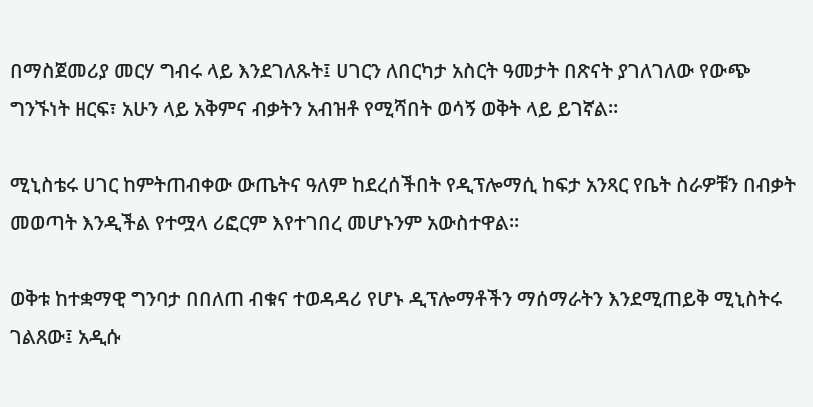በማስጀመሪያ መርሃ ግብሩ ላይ እንደገለጹት፤ ሀገርን ለበርካታ አስርት ዓመታት በጽናት ያገለገለው የውጭ ግንኙነት ዘርፍ፣ አሁን ላይ አቅምና ብቃትን አብዝቶ የሚሻበት ወሳኝ ወቅት ላይ ይገኛል።

ሚኒስቴሩ ሀገር ከምትጠብቀው ውጤትና ዓለም ከደረሰችበት የዲፕሎማሲ ከፍታ አንጻር የቤት ስራዎቹን በብቃት መወጣት እንዲችል የተሟላ ሪፎርም እየተገበረ መሆኑንም አውስተዋል።

ወቅቱ ከተቋማዊ ግንባታ በበለጠ ብቁና ተወዳዳሪ የሆኑ ዲፕሎማቶችን ማሰማራትን እንደሚጠይቅ ሚኒስትሩ ገልጸው፤ አዲሱ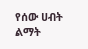የሰው ሀብት ልማት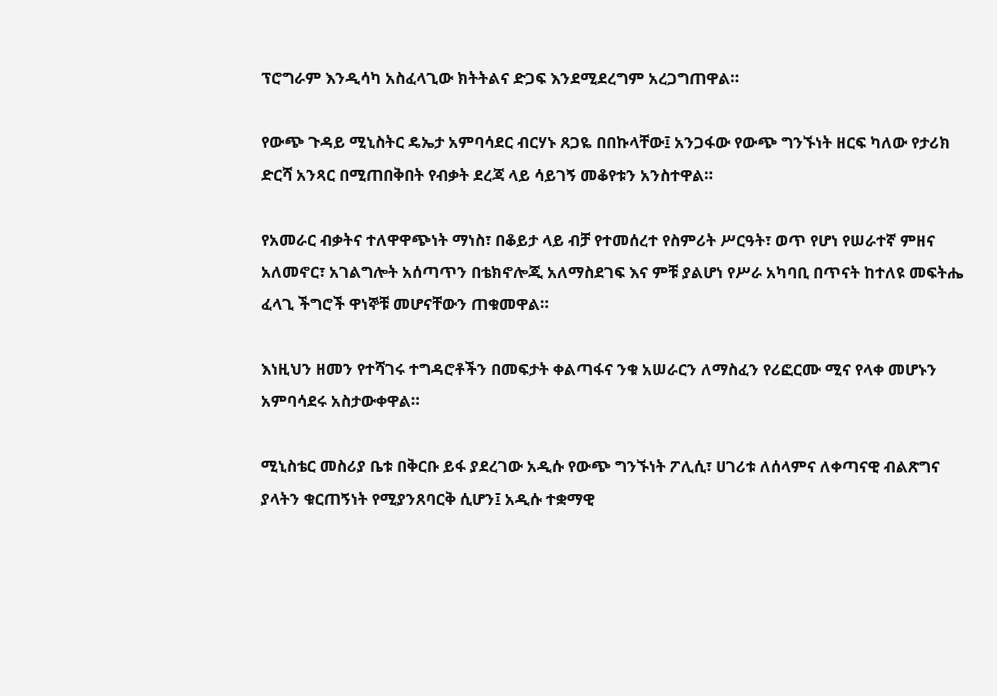ፕሮግራም እንዲሳካ አስፈላጊው ክትትልና ድጋፍ እንደሚደረግም አረጋግጠዋል።

የውጭ ጉዳይ ሚኒስትር ዴኤታ አምባሳደር ብርሃኑ ጸጋዬ በበኩላቸው፤ አንጋፋው የውጭ ግንኙነት ዘርፍ ካለው የታሪክ ድርሻ አንጻር በሚጠበቅበት የብቃት ደረጃ ላይ ሳይገኝ መቆየቱን አንስተዋል።

የአመራር ብቃትና ተለዋዋጭነት ማነስ፣ በቆይታ ላይ ብቻ የተመሰረተ የስምሪት ሥርዓት፣ ወጥ የሆነ የሠራተኛ ምዘና አለመኖር፣ አገልግሎት አሰጣጥን በቴክኖሎጂ አለማስደገፍ እና ምቹ ያልሆነ የሥራ አካባቢ በጥናት ከተለዩ መፍትሔ ፈላጊ ችግሮች ዋነኞቹ መሆናቸውን ጠቁመዋል።

እነዚህን ዘመን የተሻገሩ ተግዳሮቶችን በመፍታት ቀልጣፋና ንቁ አሠራርን ለማስፈን የሪፎርሙ ሚና የላቀ መሆኑን አምባሳደሩ አስታውቀዋል።

ሚኒስቴር መስሪያ ቤቱ በቅርቡ ይፋ ያደረገው አዲሱ የውጭ ግንኙነት ፖሊሲ፣ ሀገሪቱ ለሰላምና ለቀጣናዊ ብልጽግና ያላትን ቁርጠኝነት የሚያንጸባርቅ ሲሆን፤ አዲሱ ተቋማዊ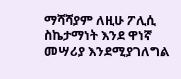ማሻሻያም ለዚሁ ፖሊሲ ስኬታማነት እንደ ዋነኛ መሣሪያ እንደሚያገለግል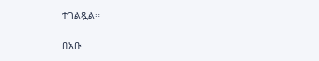ተገልጿል።

በአቡ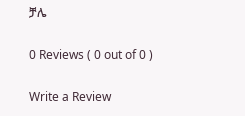ቻሌ

0 Reviews ( 0 out of 0 )

Write a Review